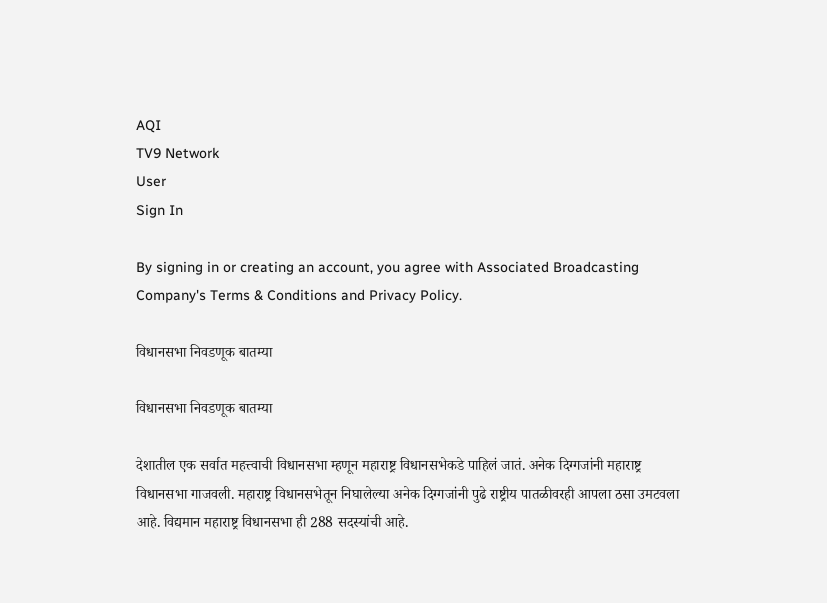AQI
TV9 Network
User
Sign In

By signing in or creating an account, you agree with Associated Broadcasting Company's Terms & Conditions and Privacy Policy.

विधानसभा निवडणूक बातम्या

विधानसभा निवडणूक बातम्या

देशातील एक सर्वात महत्त्वाची विधानसभा म्हणून महाराष्ट्र विधानसभेकडे पाहिलं जातं. अनेक दिग्गजांनी महाराष्ट्र विधानसभा गाजवली. महाराष्ट्र विधानसभेतून निघालेल्या अनेक दिग्गजांनी पुढे राष्ट्रीय पातळीवरही आपला ठसा उमटवला आहे. विद्यमान महाराष्ट्र विधानसभा ही 288 सदस्यांची आहे.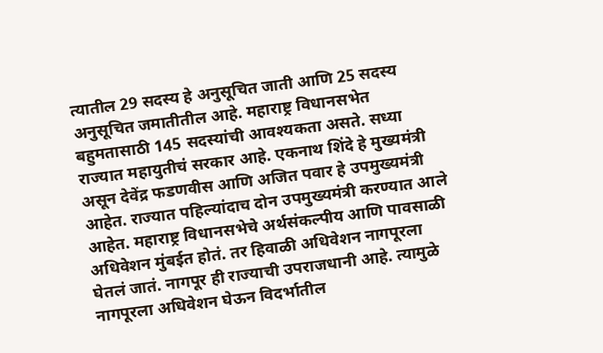त्यातील 29 सदस्य हे अनुसूचित जाती आणि 25 सदस्य अनुसूचित जमातीतील आहे. महाराष्ट्र विधानसभेत बहुमतासाठी 145 सदस्यांची आवश्यकता असते. सध्या राज्यात महायुतीचं सरकार आहे. एकनाथ शिंदे हे मुख्यमंत्री असून देवेंद्र फडणवीस आणि अजित पवार हे उपमुख्यमंत्री आहेत. राज्यात पहिल्यांदाच दोन उपमुख्यमंत्री करण्यात आले आहेत. महाराष्ट्र विधानसभेचे अर्थसंकल्पीय आणि पावसाळी अधिवेशन मुंबईत होतं. तर हिवाळी अधिवेशन नागपूरला घेतलं जातं. नागपूर ही राज्याची उपराजधानी आहे. त्यामुळे नागपूरला अधिवेशन घेऊन विदर्भातील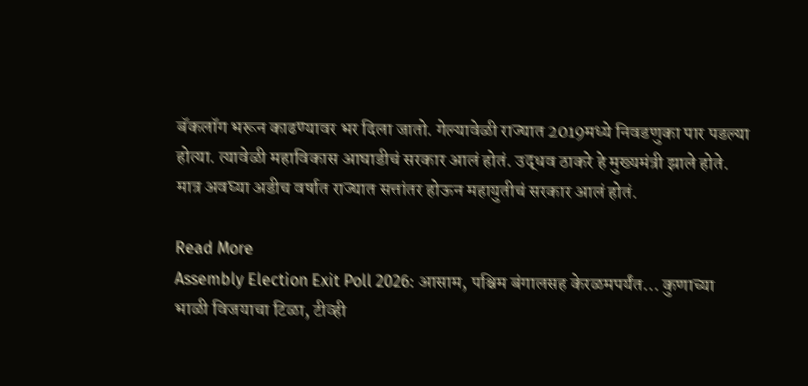बॅकलॉग भरून काढण्यावर भर दिला जातो. गेल्यावेळी राज्यात 2019मध्ये निवडणुका पार पडल्या होत्या. त्यावेळी महाविकास आघाडीचं सरकार आलं होतं. उद्धव ठाकरे हे मुख्यमंत्री झाले होते. मात्र अवघ्या अडीच वर्षात राज्यात सत्तांतर होऊन महायुतीचं सरकार आलं होतं.

Read More
Assembly Election Exit Poll 2026: आसाम, पश्चिम बंगालसह केरळमपर्यंत… कुणाच्या भाळी विजयाचा टिळा, टीव्ही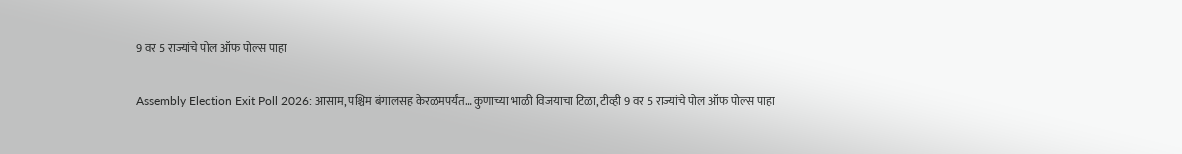9 वर 5 राज्यांचे पोल ऑफ पोल्स पाहा

Assembly Election Exit Poll 2026: आसाम, पश्चिम बंगालसह केरळमपर्यंत… कुणाच्या भाळी विजयाचा टिळा, टीव्ही 9 वर 5 राज्यांचे पोल ऑफ पोल्स पाहा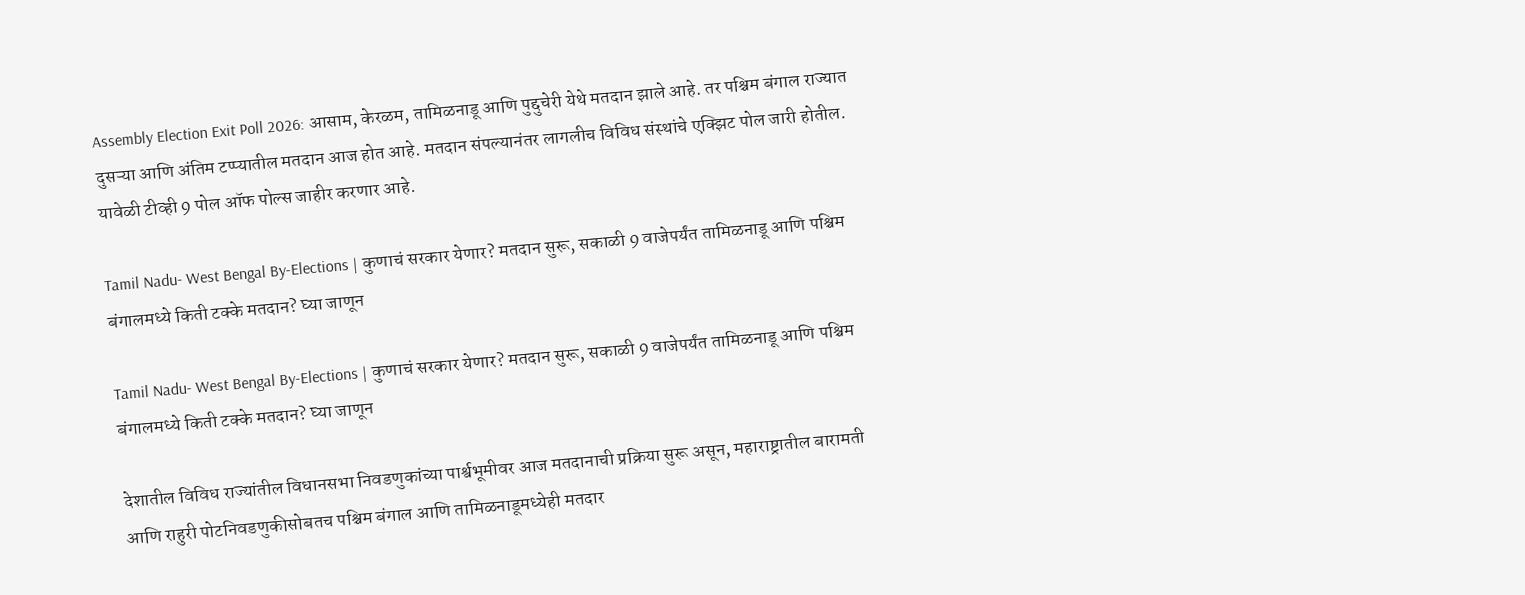Assembly Election Exit Poll 2026: आसाम, केरळम, तामिळनाडू आणि पुद्दुचेरी येथे मतदान झाले आहे. तर पश्चिम बंगाल राज्यात दुसऱ्या आणि अंतिम टप्प्यातील मतदान आज होत आहे. मतदान संपल्यानंतर लागलीच विविध संस्थांचे एक्झिट पोल जारी होतील. यावेळी टीव्ही 9 पोल ऑफ पोल्स जाहीर करणार आहे.

Tamil Nadu- West Bengal By-Elections | कुणाचं सरकार येणार? मतदान सुरू, सकाळी 9 वाजेपर्यंत तामिळनाडू आणि पश्चिम बंगालमध्ये किती टक्के मतदान? घ्या जाणून

Tamil Nadu- West Bengal By-Elections | कुणाचं सरकार येणार? मतदान सुरू, सकाळी 9 वाजेपर्यंत तामिळनाडू आणि पश्चिम बंगालमध्ये किती टक्के मतदान? घ्या जाणून

देशातील विविध राज्यांतील विधानसभा निवडणुकांच्या पार्श्वभूमीवर आज मतदानाची प्रक्रिया सुरू असून, महाराष्ट्रातील बारामती आणि राहुरी पोटनिवडणुकीसोबतच पश्चिम बंगाल आणि तामिळनाडूमध्येही मतदार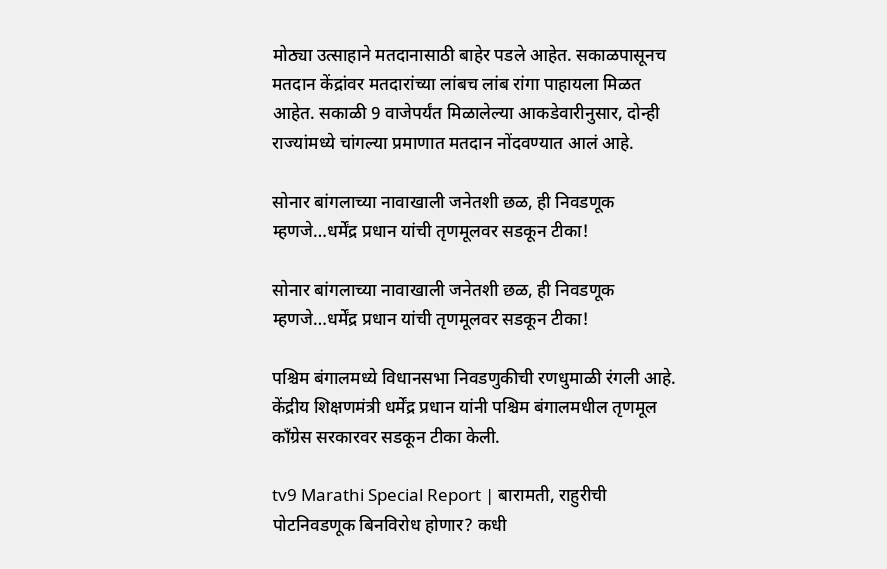मोठ्या उत्साहाने मतदानासाठी बाहेर पडले आहेत. सकाळपासूनच मतदान केंद्रांवर मतदारांच्या लांबच लांब रांगा पाहायला मिळत आहेत. सकाळी 9 वाजेपर्यंत मिळालेल्या आकडेवारीनुसार, दोन्ही राज्यांमध्ये चांगल्या प्रमाणात मतदान नोंदवण्यात आलं आहे.

सोनार बांगलाच्या नावाखाली जनेतशी छळ, ही निवडणूक म्हणजे…धर्मेंद्र प्रधान यांची तृणमूलवर सडकून टीका!

सोनार बांगलाच्या नावाखाली जनेतशी छळ, ही निवडणूक म्हणजे…धर्मेंद्र प्रधान यांची तृणमूलवर सडकून टीका!

पश्चिम बंगालमध्ये विधानसभा निवडणुकीची रणधुमाळी रंगली आहे. केंद्रीय शिक्षणमंत्री धर्मेंद्र प्रधान यांनी पश्चिम बंगालमधील तृणमूल काँग्रेस सरकारवर सडकून टीका केली.

tv9 Marathi Special Report | बारामती, राहुरीची पोटनिवडणूक बिनविरोध होणार? कधी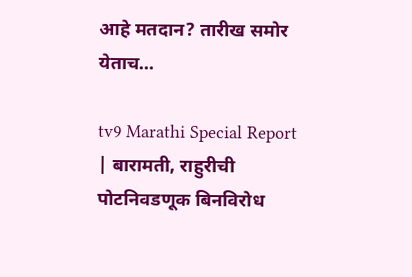आहे मतदान? तारीख समोर येताच…

tv9 Marathi Special Report | बारामती, राहुरीची पोटनिवडणूक बिनविरोध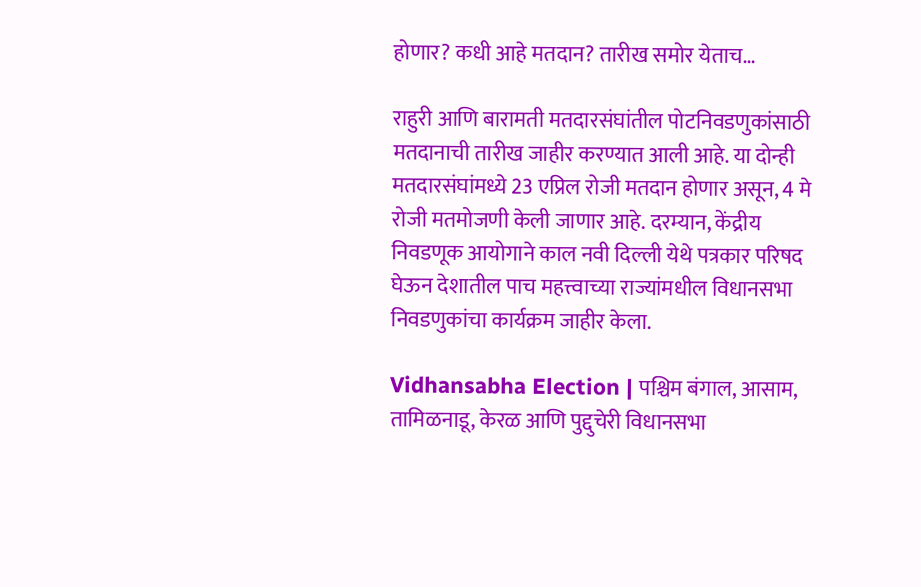होणार? कधी आहे मतदान? तारीख समोर येताच…

राहुरी आणि बारामती मतदारसंघांतील पोटनिवडणुकांसाठी मतदानाची तारीख जाहीर करण्यात आली आहे. या दोन्ही मतदारसंघांमध्ये 23 एप्रिल रोजी मतदान होणार असून, 4 मे रोजी मतमोजणी केली जाणार आहे. दरम्यान, केंद्रीय निवडणूक आयोगाने काल नवी दिल्ली येथे पत्रकार परिषद घेऊन देशातील पाच महत्त्वाच्या राज्यांमधील विधानसभा निवडणुकांचा कार्यक्रम जाहीर केला.

Vidhansabha Election | पश्चिम बंगाल, आसाम, तामिळनाडू, केरळ आणि पुद्दुचेरी विधानसभा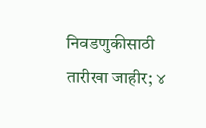निवडणुकीसाठी तारीखा जाहीर; ४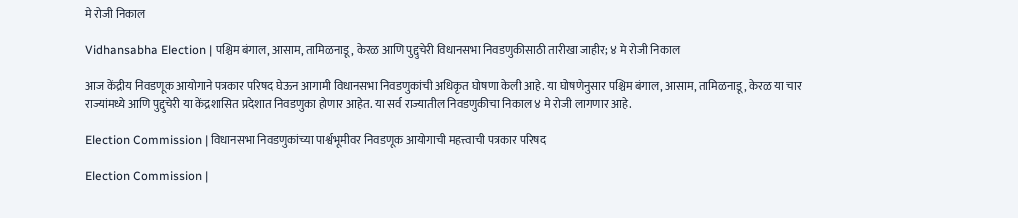मे रोजी निकाल

Vidhansabha Election | पश्चिम बंगाल, आसाम, तामिळनाडू, केरळ आणि पुद्दुचेरी विधानसभा निवडणुकीसाठी तारीखा जाहीर; ४ मे रोजी निकाल

आज केंद्रीय निवडणूक आयोगाने पत्रकार परिषद घेऊन आगामी विधानसभा निवडणुकांची अधिकृत घोषणा केली आहे. या घोषणेनुसार पश्चिम बंगाल, आसाम, तामिळनाडू, केरळ या चार राज्यांमध्ये आणि पुद्दुचेरी या केंद्रशासित प्रदेशात निवडणुका होणार आहेत. या सर्व राज्यातील निवडणुकीचा निकाल ४ मे रोजी लागणार आहे.

Election Commission | विधानसभा निवडणुकांच्या पार्श्वभूमीवर निवडणूक आयोगाची महत्त्वाची पत्रकार परिषद

Election Commission |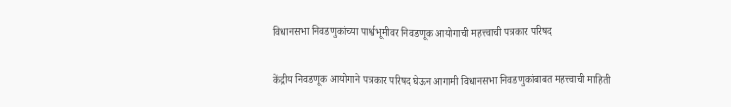विधानसभा निवडणुकांच्या पार्श्वभूमीवर निवडणूक आयोगाची महत्त्वाची पत्रकार परिषद

केंद्रीय निवडणूक आयोगाने पत्रकार परिषद घेऊन आगामी विधानसभा निवडणुकांबाबत महत्त्वाची माहिती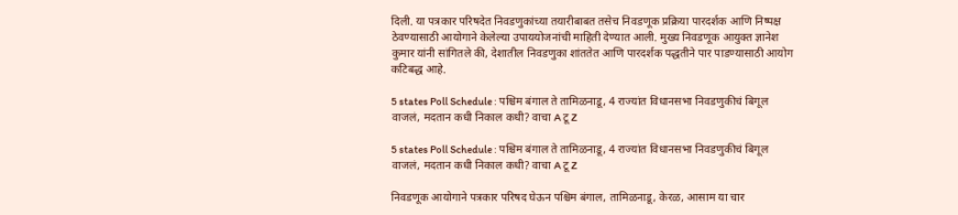दिली. या पत्रकार परिषदेत निवडणुकांच्या तयारीबाबत तसेच निवडणूक प्रक्रिया पारदर्शक आणि निष्पक्ष ठेवण्यासाठी आयोगाने केलेल्या उपाययोजनांची माहिती देण्यात आली. मुख्य निवडणूक आयुक्त ज्ञानेश कुमार यांनी सांगितले की, देशातील निवडणुका शांततेत आणि पारदर्शक पद्धतीने पार पाडण्यासाठी आयोग कटिबद्ध आहे.

5 states Poll Schedule : पश्चिम बंगाल ते तामिळनाडू, 4 राज्यांत विधानसभा निवडणुकीचं बिगूल वाजलं, मदतान कधी निकाल कधी? वाचा A टू Z

5 states Poll Schedule : पश्चिम बंगाल ते तामिळनाडू, 4 राज्यांत विधानसभा निवडणुकीचं बिगूल वाजलं, मदतान कधी निकाल कधी? वाचा A टू Z

निवडणूक आयोगाने पत्रकार परिषद घेऊन पश्चिम बंगाल, तामिळनाडू, केरळ, आसाम या चार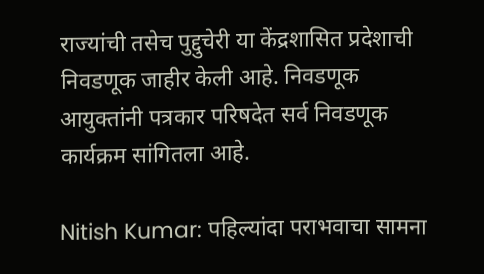राज्यांची तसेच पुद्दुचेरी या केंद्रशासित प्रदेशाची निवडणूक जाहीर केली आहे. निवडणूक आयुक्तांनी पत्रकार परिषदेत सर्व निवडणूक कार्यक्रम सांगितला आहे.

Nitish Kumar: पहिल्यांदा पराभवाचा सामना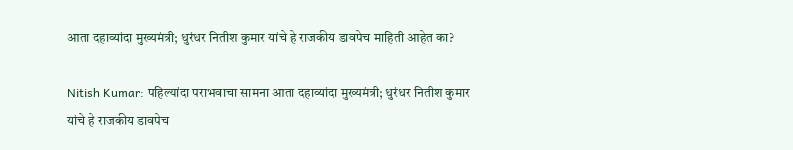आता दहाव्यांदा मुख्यमंत्री; धुरंधर नितीश कुमार यांचे हे राजकीय डावपेच माहिती आहेत का?

Nitish Kumar: पहिल्यांदा पराभवाचा सामना आता दहाव्यांदा मुख्यमंत्री; धुरंधर नितीश कुमार यांचे हे राजकीय डावपेच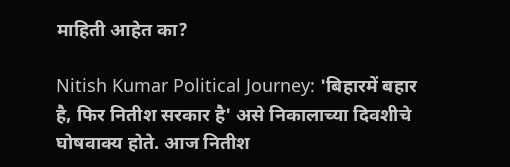माहिती आहेत का?

Nitish Kumar Political Journey: 'बिहारमें बहार है, फिर नितीश सरकार है' असे निकालाच्या दिवशीचे घोषवाक्य होते. आज नितीश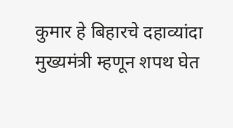कुमार हे बिहारचे दहाव्यांदा मुख्यमंत्री म्हणून शपथ घेत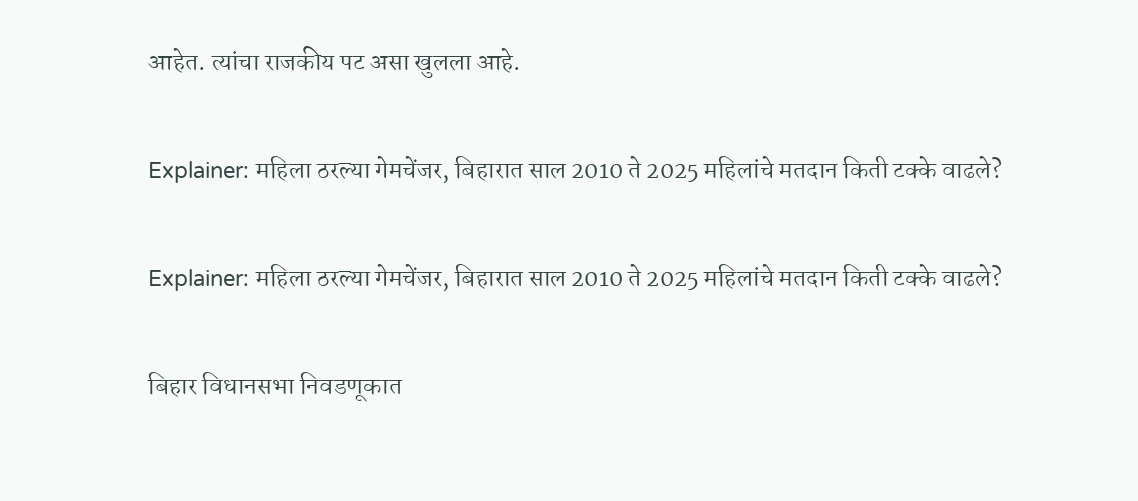आहेत. त्यांचा राजकीय पट असा खुलला आहे.

Explainer: महिला ठरल्या गेमचेंजर, बिहारात साल 2010 ते 2025 महिलांचे मतदान किती टक्के वाढले?

Explainer: महिला ठरल्या गेमचेंजर, बिहारात साल 2010 ते 2025 महिलांचे मतदान किती टक्के वाढले?

बिहार विधानसभा निवडणूकात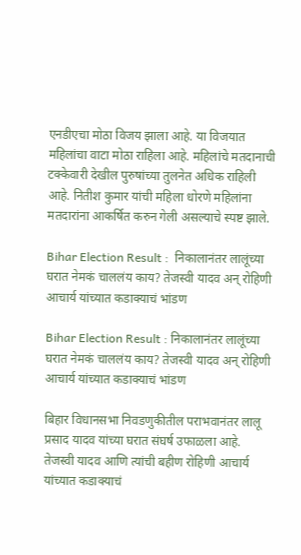एनडीएचा मोठा विजय झाला आहे. या विजयात महिलांचा वाटा मोठा राहिला आहे. महिलांचे मतदानाची टक्केवारी देखील पुरुषांच्या तुलनेत अधिक राहिली आहे. नितीश कुमार यांची महिला धोरणे महिलांना मतदारांना आकर्षित करुन गेली असल्याचे स्पष्ट झाले.

Bihar Election Result :  निकालानंतर लालूंच्या घरात नेमकं चाललंय काय? तेजस्वी यादव अन् रोहिणी आचार्य यांच्यात कडाक्याचं भांडण

Bihar Election Result : निकालानंतर लालूंच्या घरात नेमकं चाललंय काय? तेजस्वी यादव अन् रोहिणी आचार्य यांच्यात कडाक्याचं भांडण

बिहार विधानसभा निवडणुकीतील पराभवानंतर लालू प्रसाद यादव यांच्या घरात संघर्ष उफाळला आहे. तेजस्वी यादव आणि त्यांची बहीण रोहिणी आचार्य यांच्यात कडाक्याचं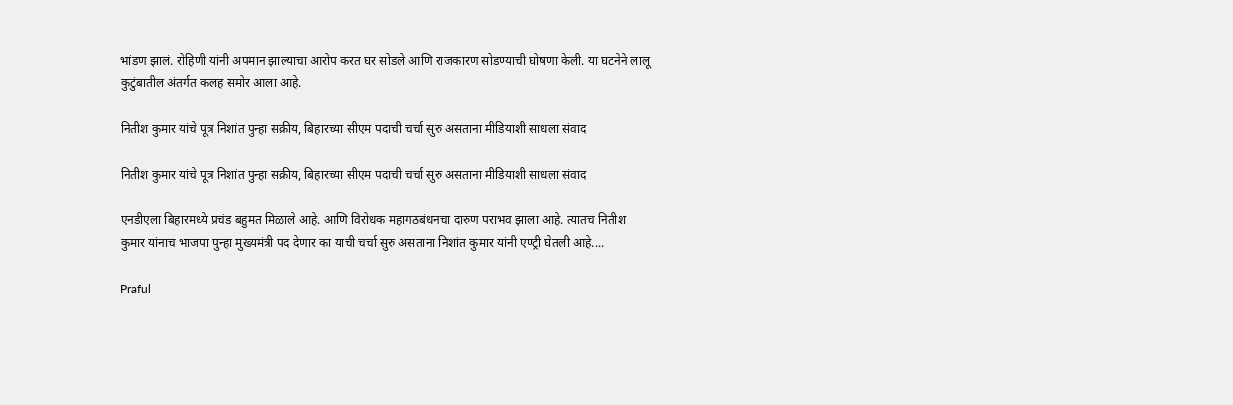भांडण झालं. रोहिणी यांनी अपमान झाल्याचा आरोप करत घर सोडले आणि राजकारण सोडण्याची घोषणा केली. या घटनेने लालू कुटुंबातील अंतर्गत कलह समोर आला आहे.

नितीश कुमार यांचे पूत्र निशांत पुन्हा सक्रीय, बिहारच्या सीएम पदाची चर्चा सुरु असताना मीडियाशी साधला संवाद

नितीश कुमार यांचे पूत्र निशांत पुन्हा सक्रीय, बिहारच्या सीएम पदाची चर्चा सुरु असताना मीडियाशी साधला संवाद

एनडीएला बिहारमध्ये प्रचंड बहुमत मिळाले आहे. आणि विरोधक महागठबंधनचा दारुण पराभव झाला आहे. त्यातच नितीश कुमार यांनाच भाजपा पुन्हा मुख्यमंत्री पद देणार का याची चर्चा सुरु असताना निशांत कुमार यांनी एण्ट्री घेतली आहे....

Praful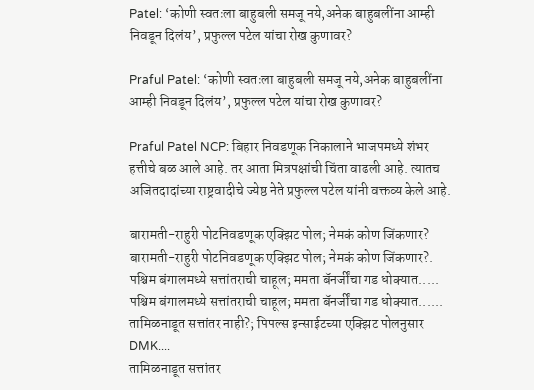Patel: ‘कोणी स्वतःला बाहुबली समजू नये,अनेक बाहुबलींना आम्ही निवडून दिलंय’, प्रफुल्ल पटेल यांचा रोख कुणावर?

Praful Patel: ‘कोणी स्वतःला बाहुबली समजू नये,अनेक बाहुबलींना आम्ही निवडून दिलंय’, प्रफुल्ल पटेल यांचा रोख कुणावर?

Praful Patel NCP: बिहार निवडणूक निकालाने भाजपमध्ये शंभर हत्तीचे बळ आले आहे. तर आता मित्रपक्षांची चिंता वाढली आहे. त्यातच अजितदादांच्या राष्ट्रवादीचे ज्येष्ठ नेते प्रफुल्ल पटेल यांनी वक्तव्य केले आहे.

बारामती-राहुरी पोटनिवडणूक एक्झिट पोल; नेमकं कोण जिंकणार?
बारामती-राहुरी पोटनिवडणूक एक्झिट पोल; नेमकं कोण जिंकणार?.
पश्चिम बंगालमध्ये सत्तांतराची चाहूल; ममता बॅनर्जींचा गड धोक्यात.....
पश्चिम बंगालमध्ये सत्तांतराची चाहूल; ममता बॅनर्जींचा गड धोक्यात......
तामिळनाडूत सत्तांतर नाही?; पिपल्स इन्साईटच्या एक्झिट पोलनुसार DMK....
तामिळनाडूत सत्तांतर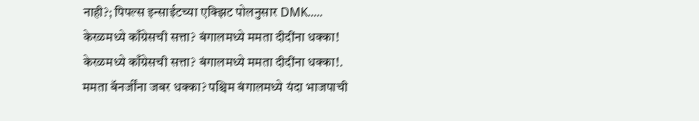नाही?; पिपल्स इन्साईटच्या एक्झिट पोलनुसार DMK.....
केरळमध्ये काँग्रेसची सत्ता? बंगालमध्ये ममता दीदींना धक्का!
केरळमध्ये काँग्रेसची सत्ता? बंगालमध्ये ममता दीदींना धक्का!.
ममता बॅनर्जींना जबर धक्का? पश्चिम बंगालमध्ये यंदा भाजपाची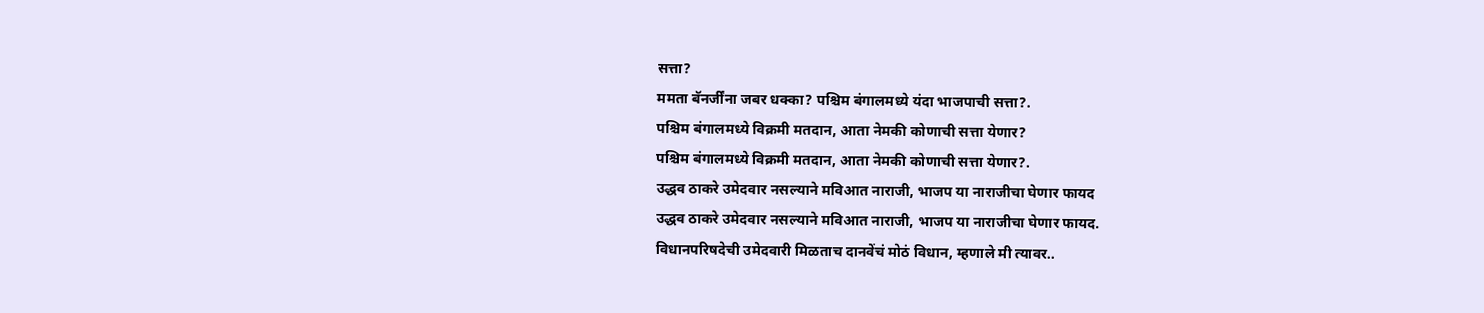सत्ता?
ममता बॅनर्जींना जबर धक्का? पश्चिम बंगालमध्ये यंदा भाजपाची सत्ता?.
पश्चिम बंगालमध्ये विक्रमी मतदान, आता नेमकी कोणाची सत्ता येणार?
पश्चिम बंगालमध्ये विक्रमी मतदान, आता नेमकी कोणाची सत्ता येणार?.
उद्धव ठाकरे उमेदवार नसल्याने मविआत नाराजी, भाजप या नाराजीचा घेणार फायद
उद्धव ठाकरे उमेदवार नसल्याने मविआत नाराजी, भाजप या नाराजीचा घेणार फायद.
विधानपरिषदेची उमेदवारी मिळताच दानवेंचं मोठं विधान, म्हणाले मी त्यावर..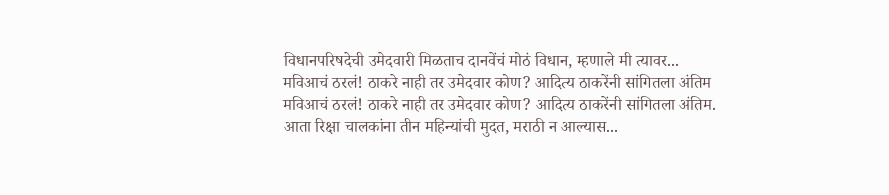विधानपरिषदेची उमेदवारी मिळताच दानवेंचं मोठं विधान, म्हणाले मी त्यावर...
मविआचं ठरलं! ठाकरे नाही तर उमेदवार कोण? आदित्य ठाकरेंनी सांगितला अंतिम
मविआचं ठरलं! ठाकरे नाही तर उमेदवार कोण? आदित्य ठाकरेंनी सांगितला अंतिम.
आता रिक्षा चालकांना तीन महिन्यांची मुदत, मराठी न आल्यास...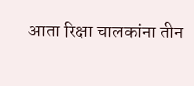आता रिक्षा चालकांना तीन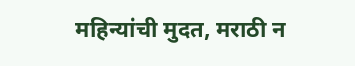महिन्यांची मुदत, मराठी न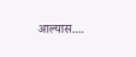आल्यास....